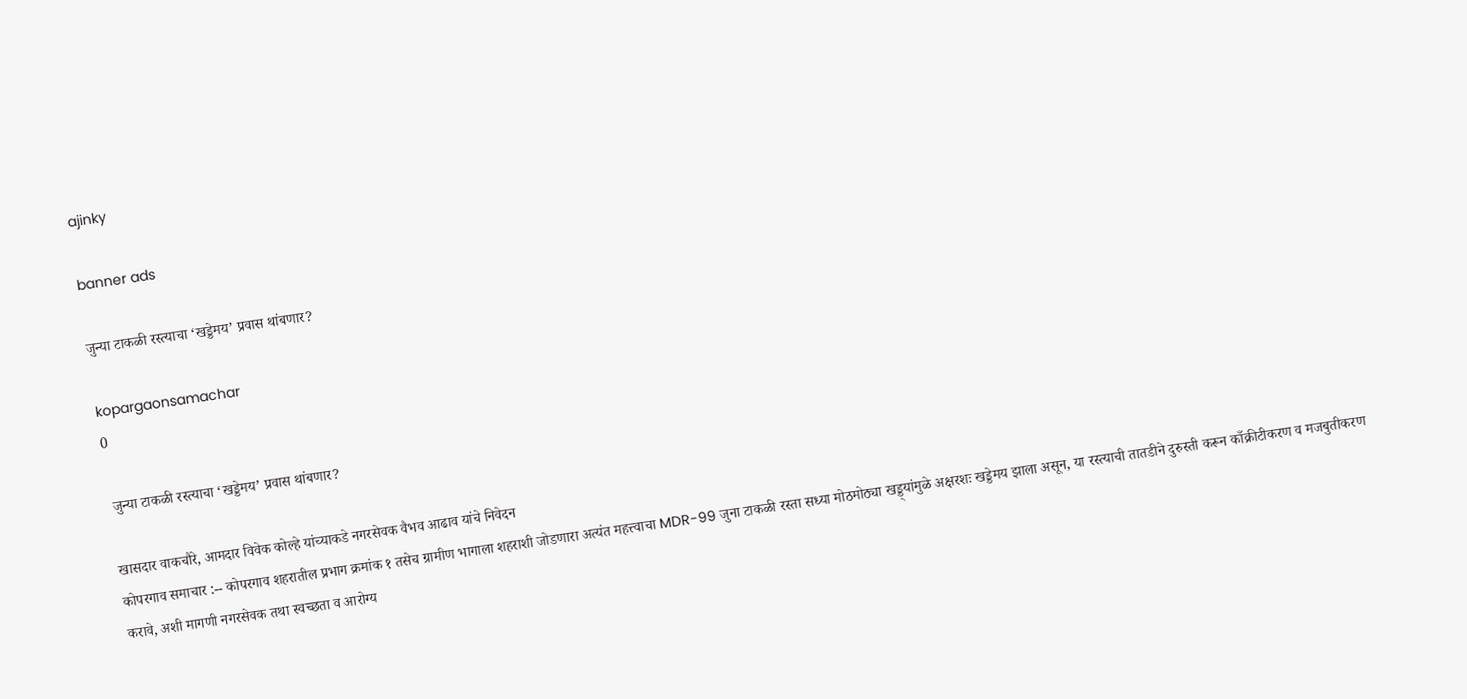ajinky

banner ads

जुन्या टाकळी रस्त्याचा ‘खड्डेमय’ प्रवास थांबणार?

kopargaonsamachar
0

 जुन्या टाकळी रस्त्याचा ‘खड्डेमय’ प्रवास थांबणार?

खासदार वाकचौरे, आमदार विवेक कोल्हे यांच्याकडे नगरसेवक वैभव आढाव यांचे निवेदन
कोपरगाव समाचार :-- कोपरगाव शहरातील प्रभाग क्रमांक १ तसेच ग्रामीण भागाला शहराशी जोडणारा अत्यंत महत्त्वाचा MDR-99 जुना टाकळी रस्ता सध्या मोठमोठ्या खड्ड्यांमुळे अक्षरशः खड्डेमय झाला असून, या रस्त्याची तातडीने दुरुस्ती करून काँक्रीटीकरण व मजबुतीकरण करावे, अशी मागणी नगरसेवक तथा स्वच्छता व आरोग्य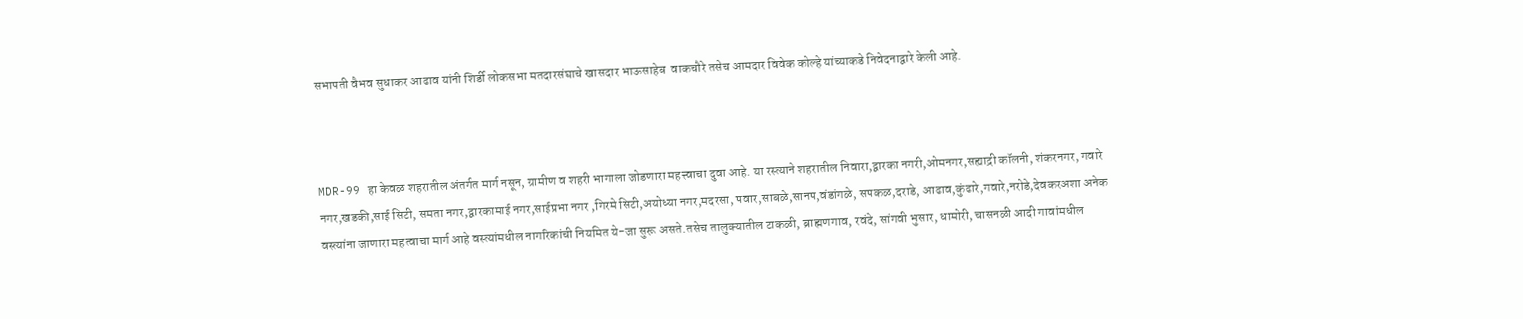सभापती वैभव सुधाकर आढाव यांनी शिर्डी लोकसभा मतदारसंघाचे खासदार भाऊसाहेब  वाकचौरे तसेच आमदार विवेक कोल्हे यांच्याकडे निवेदनाद्वारे केली आहे.



MDR-99 हा केवळ शहरातील अंतर्गत मार्ग नसून, ग्रामीण व शहरी भागाला जोडणारा महत्त्वाचा दुवा आहे. या रस्त्याने शहरातील निवारा,द्वारका नगरी,ओमनगर,सह्याद्री कॉलनी, शंकरनगर, गवारे नगर,खडकी,साई सिटी, समता नगर,द्वारकामाई नगर,साईप्रभा नगर ,गिरमे सिटी,अयोध्या नगर,मदरसा, पवार,साबळे,सानप,वंडांगळे, सपकळ,दराडे, आढाव,कुंढारे,गवारे,नरोडे,देवकरअशा अनेक वस्त्यांना जाणारा महत्वाचा मार्ग आहे वस्त्यांमधील नागरिकांची नियमित ये-जा सुरू असते.तसेच तालुक्यातील टाकळी, ब्राह्मणगाव, रवंदे, सांगवी भुसार, धामोरी, चासनळी आदी गावांमधील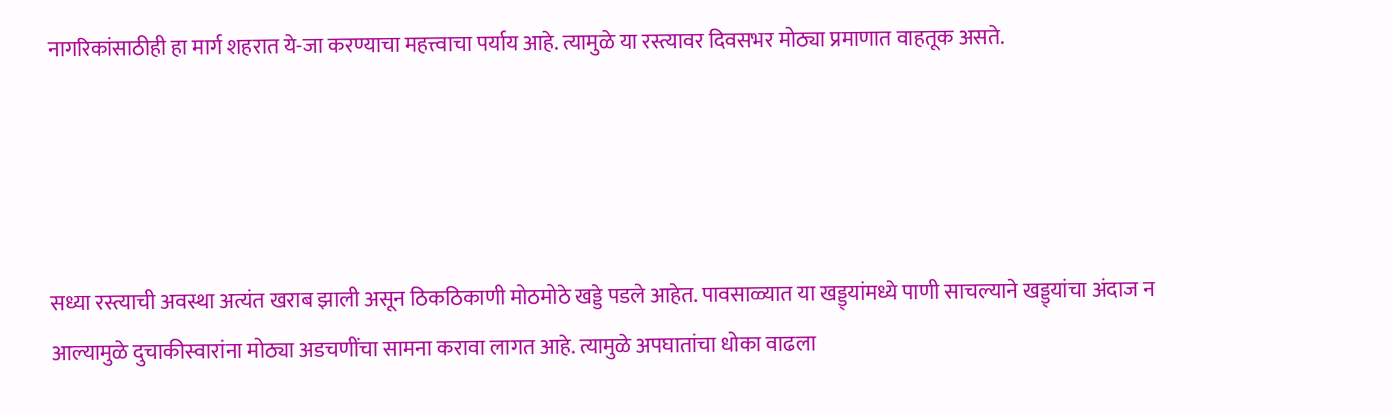नागरिकांसाठीही हा मार्ग शहरात ये-जा करण्याचा महत्त्वाचा पर्याय आहे. त्यामुळे या रस्त्यावर दिवसभर मोठ्या प्रमाणात वाहतूक असते.




सध्या रस्त्याची अवस्था अत्यंत खराब झाली असून ठिकठिकाणी मोठमोठे खड्डे पडले आहेत. पावसाळ्यात या खड्ड्यांमध्ये पाणी साचल्याने खड्ड्यांचा अंदाज न आल्यामुळे दुचाकीस्वारांना मोठ्या अडचणींचा सामना करावा लागत आहे. त्यामुळे अपघातांचा धोका वाढला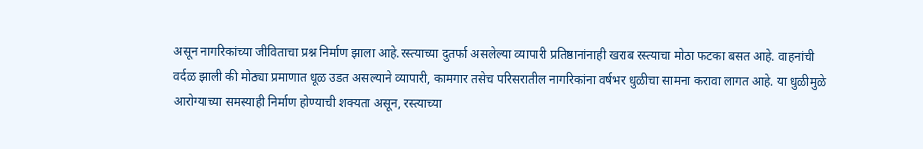असून नागरिकांच्या जीविताचा प्रश्न निर्माण झाला आहे.रस्त्याच्या दुतर्फा असलेल्या व्यापारी प्रतिष्ठानांनाही खराब रस्त्याचा मोठा फटका बसत आहे. वाहनांची वर्दळ झाली की मोठ्या प्रमाणात धूळ उडत असल्याने व्यापारी, कामगार तसेच परिसरातील नागरिकांना वर्षभर धुळीचा सामना करावा लागत आहे. या धुळीमुळे आरोग्याच्या समस्याही निर्माण होण्याची शक्यता असून, रस्त्याच्या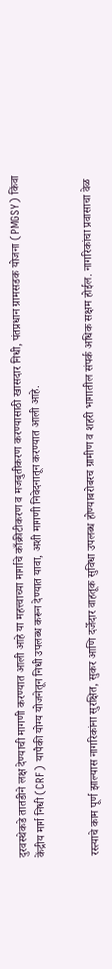दुरवस्थेकडे तातडीने लक्ष देण्याची मागणी करण्यात आली आहे या महत्त्वाच्या मार्गाचे काँक्रीटीकरण व मजबुतीकरण करण्यासाठी खासदार निधी, पंतप्रधान ग्रामसडक योजना (PMGSY) किंवा केंद्रीय मार्ग निधी (CRF) यापैकी योग्य योजनेतून निधी उपलब्ध करून देण्यात यावा, अशी मागणी निवेदनातून करण्यात आली आहे.


रस्त्याचे काम पूर्ण झाल्यास नागरिकांना सुरक्षित, सुकर आणि दर्जेदार वाहतूक सुविधा उपलब्ध होण्याबरोबरच ग्रामीण व शहरी भागातील संपर्क अधिक सक्षम होईल. नागरिकांचा प्रवासाचा वेळ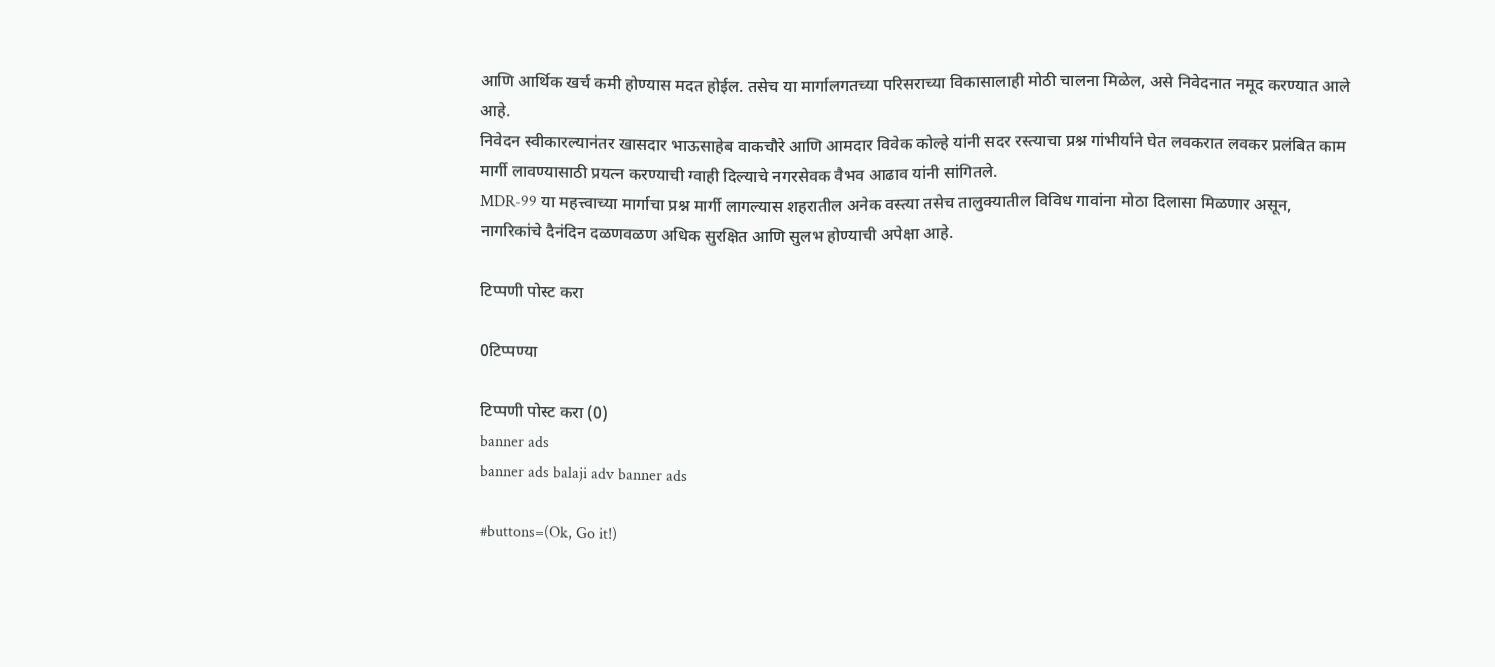आणि आर्थिक खर्च कमी होण्यास मदत होईल. तसेच या मार्गालगतच्या परिसराच्या विकासालाही मोठी चालना मिळेल, असे निवेदनात नमूद करण्यात आले आहे.
निवेदन स्वीकारल्यानंतर खासदार भाऊसाहेब वाकचौरे आणि आमदार विवेक कोल्हे यांनी सदर रस्त्याचा प्रश्न गांभीर्याने घेत लवकरात लवकर प्रलंबित काम मार्गी लावण्यासाठी प्रयत्न करण्याची ग्वाही दिल्याचे नगरसेवक वैभव आढाव यांनी सांगितले.
MDR-99 या महत्त्वाच्या मार्गाचा प्रश्न मार्गी लागल्यास शहरातील अनेक वस्त्या तसेच तालुक्यातील विविध गावांना मोठा दिलासा मिळणार असून, नागरिकांचे दैनंदिन दळणवळण अधिक सुरक्षित आणि सुलभ होण्याची अपेक्षा आहे.

टिप्पणी पोस्ट करा

0टिप्पण्या

टिप्पणी पोस्ट करा (0)
banner ads
banner ads balaji adv banner ads

#buttons=(Ok, Go it!)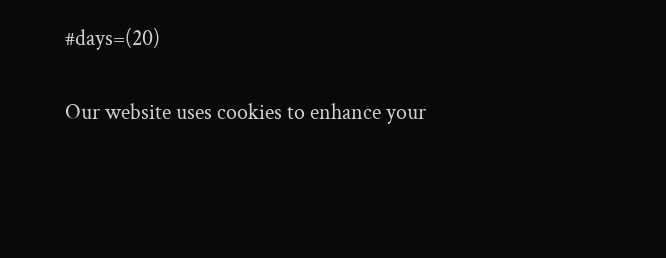#days=(20)

Our website uses cookies to enhance your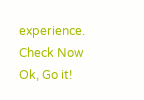experience. Check Now
Ok, Go it!